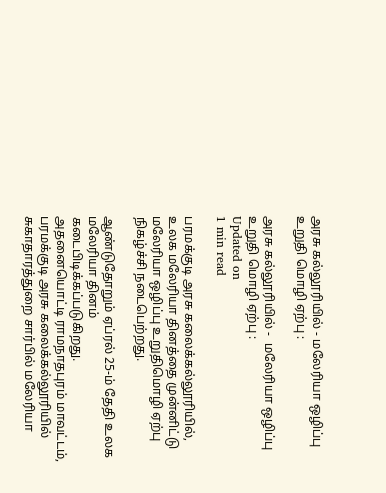அரசு கல்லூரியில் - மலேரியா ஒழிப்பு உறுதி மொழி ஏற்பு :

அரசு கல்லூரியில் -  மலேரியா ஒழிப்பு  உறுதி மொழி ஏற்பு :
Updated on
1 min read

பரமக்குடி அரசு கலைக்கல்லூரியில், உலக மலேரியா தினத்தை முன்னிட்டு மலேரியா ஒழிப்பு உறுதிமொழி ஏற்பு நிகழ்ச்சி நடைபெற்றது.

ஆண்டுதோறும் ஏப்ரல் 25-ம் தேதி உலக மலேரியா தினம் கடைபிடிக்கப்படுகிறது. அதனையொட்டி ராமநாதபுரம் மாவட்டம், பரமக்குடி அரசு கலைக்கல்லூரியில் சுகாதாரத்துறை சார்பில் மலேரியா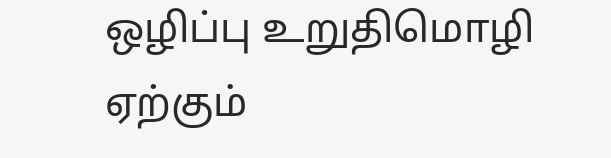ஒழிப்பு உறுதிமொழி ஏற்கும்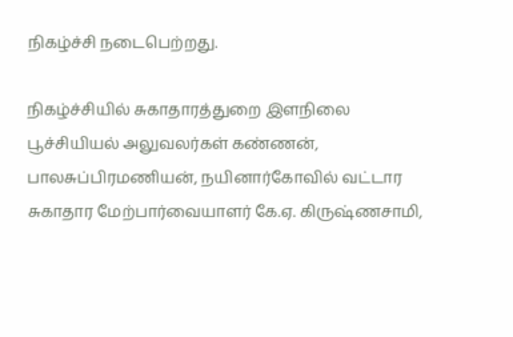நிகழ்ச்சி நடைபெற்றது.

நிகழ்ச்சியில் சுகாதாரத்துறை இளநிலை பூச்சியியல் அலுவலர்கள் கண்ணன், பாலசுப்பிரமணியன், நயினார்கோவில் வட்டார சுகாதார மேற்பார்வையாளர் கே.ஏ. கிருஷ்ணசாமி,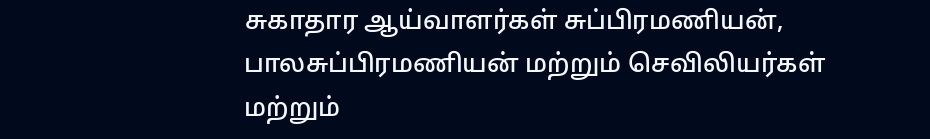சுகாதார ஆய்வாளர்கள் சுப்பிரமணியன், பாலசுப்பிரமணியன் மற்றும் செவிலியர்கள் மற்றும்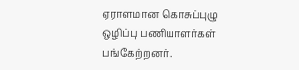ஏராளமான கொசுப்புழு ஒழிப்பு பணியாளர்கள் பங்கேற்றனர்.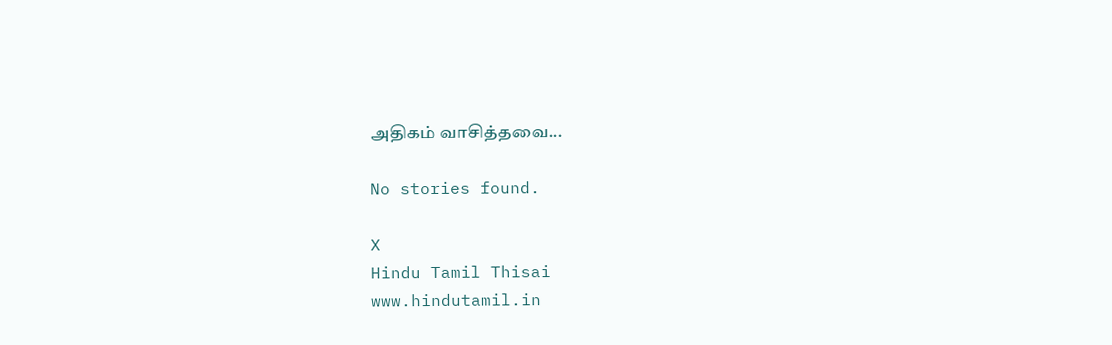அதிகம் வாசித்தவை...

No stories found.

X
Hindu Tamil Thisai
www.hindutamil.in